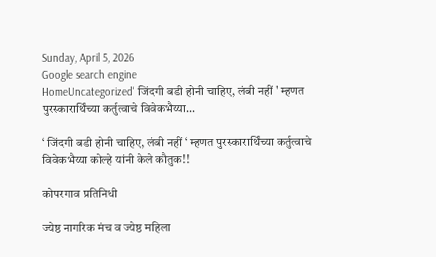Sunday, April 5, 2026
Google search engine
HomeUncategorized' जिंदगी बडी होनी चाहिए, लंबी नहीं ' म्हणत पुरस्कारार्थिंच्या कर्तुत्वाचे विवेकभैय्या...

‘ जिंदगी बडी होनी चाहिए, लंबी नहीं ‘ म्हणत पुरस्कारार्थिंच्या कर्तुत्वाचे विवेकभैय्या कोल्हे यांनी केले कौतुक!!

कोपरगाव प्रतिनिधी

ज्येष्ठ नागरिक मंच व ज्येष्ठ महिला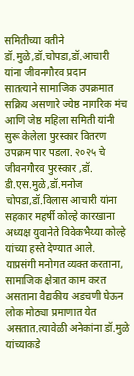समितीच्या वतीने डॉ.मुळे,डॉ.चोपडा,डॉ.आचारी यांना जीवनगौरव प्रदान
सातत्याने सामाजिक उपक्रमात सक्रिय असणारे ज्येष्ठ नागरिक मंच आणि जेष्ठ महिला समिती यांनी सुरू केलेला पुरस्कार वितरण उपक्रम पार पडला. २०२५ चे जीवनगौरव पुरस्कार ,डॉ. डी.एस.मुळे,डॉ.मनोज चोपडा,डॉ.विलास आचारी यांना सहकार महर्षी कोल्हे कारखाना अध्यक्ष युवानेते विवेकभैय्या कोल्हे यांच्या हस्ते देण्यात आले.
याप्रसंगी मनोगत व्यक्त करताना, सामाजिक क्षेत्रात काम करत असताना वैद्यकीय अडचणी घेऊन लोक मोठ्या प्रमाणात येत असतात.त्यावेळी अनेकांना डॉ.मुळे यांच्याकडे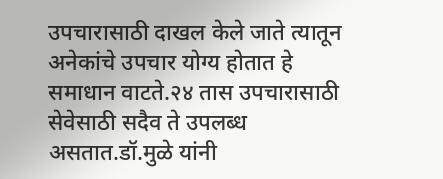उपचारासाठी दाखल केले जाते त्यातून अनेकांचे उपचार योग्य होतात हे समाधान वाटते.२४ तास उपचारासाठी सेवेसाठी सदैव ते उपलब्ध असतात.डॉ.मुळे यांनी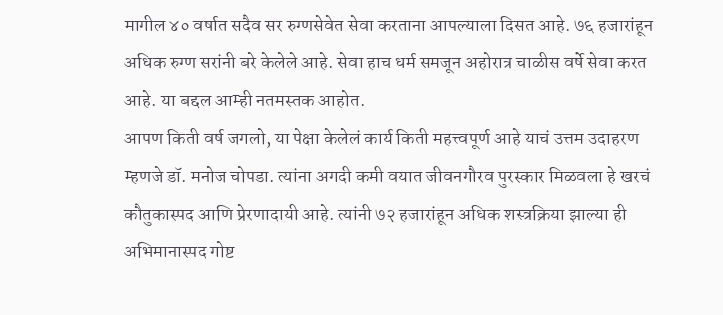मागील ४० वर्षात सदैव सर रुग्णसेवेत सेवा करताना आपल्याला दिसत आहे. ७६ हजारांहून अधिक रुग्ण सरांनी बरे केलेले आहे. सेवा हाच धर्म समजून अहोरात्र चाळीस वर्षे सेवा करत आहे. या बद्दल आम्ही नतमस्तक आहोत.
आपण किती वर्ष जगलो, या पेक्षा केलेलं कार्य किती महत्त्वपूर्ण आहे याचं उत्तम उदाहरण म्हणजे डॉ. मनोज चोपडा. त्यांना अगदी कमी वयात जीवनगौरव पुरस्कार मिळवला हे खरचं कौतुकास्पद आणि प्रेरणादायी आहे. त्यांनी ७२ हजारांहून अधिक शस्त्रक्रिया झाल्या ही अभिमानास्पद गोष्ट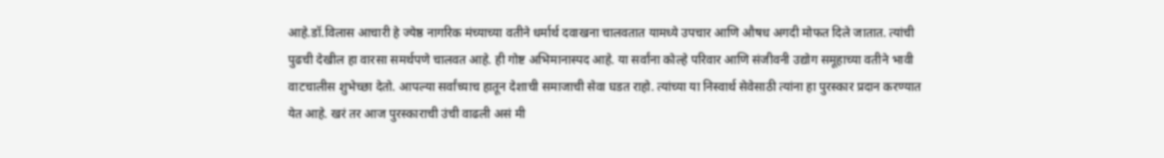आहे.डॉ.विलास आचारी हे ज्येष्ठ नागरिक मंच्याच्या वतीने धर्मार्थ दवाखना चालवतात यामध्ये उपचार आणि औषध अगदी मोफत दिले जातात. त्यांची पुढची देखील हा वारसा समर्थपणे चालवत आहे. ही गोष्ट अभिमानास्पद आहे. या सर्वांना कोल्हे परिवार आणि संजीवनी उद्योग समूहाच्या वतीने भावी वाटचालीस शुभेच्छा देतो. आपल्या सर्वांच्याच हातून देशाची समाजाची सेवा घडत राहो. त्यांच्या या निस्वार्थ सेवेसाठी त्यांना हा पुरस्कार प्रदान करण्यात येत आहे. खरं तर आज पुरस्काराची उंची वाढली असं मी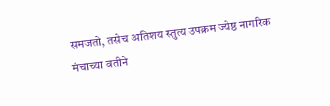समजतो, तसेच अतिशय स्तुत्य उपक्रम ज्येष्ठ नागरिक मंचाच्या वतीने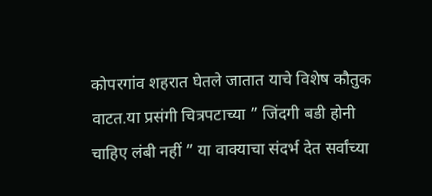कोपरगांव शहरात घेतले जातात याचे विशेष कौतुक वाटत.या प्रसंगी चित्रपटाच्या ” जिंदगी बडी होनी चाहिए लंबी नहीं ” या वाक्याचा संदर्भ देत सर्वांच्या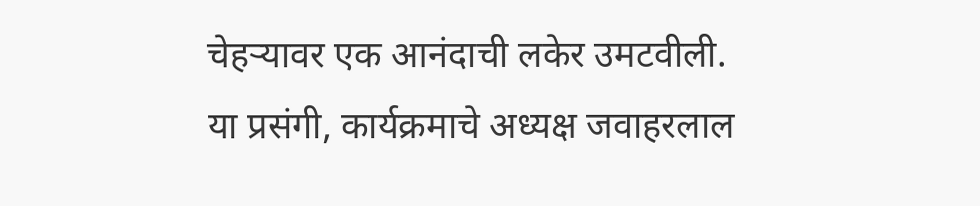चेहऱ्यावर एक आनंदाची लकेर उमटवीली.
या प्रसंगी, कार्यक्रमाचे अध्यक्ष जवाहरलाल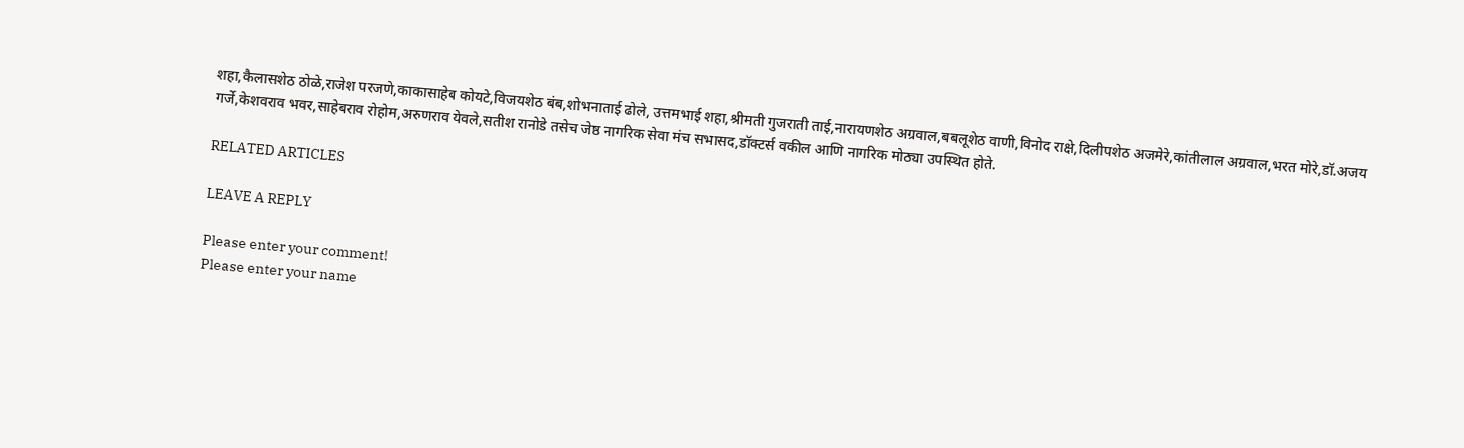शहा,कैलासशेठ ठोळे,राजेश परजणे,काकासाहेब कोयटे,विजयशेठ बंब,शोभनाताई ढोले, उत्तमभाई शहा,श्रीमती गुजराती ताई,नारायणशेठ अग्रवाल,बबलूशेठ वाणी,विनोद राक्षे,दिलीपशेठ अजमेरे,कांतीलाल अग्रवाल,भरत मोरे,डॉ.अजय गर्जे,केशवराव भवर,साहेबराव रोहोम,अरुणराव येवले,सतीश रानोडे तसेच जेष्ठ नागरिक सेवा मंच सभासद,डॉक्टर्स वकील आणि नागरिक मोठ्या उपस्थित होते.

RELATED ARTICLES

LEAVE A REPLY

Please enter your comment!
Please enter your name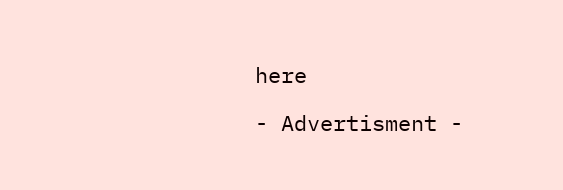here

- Advertisment -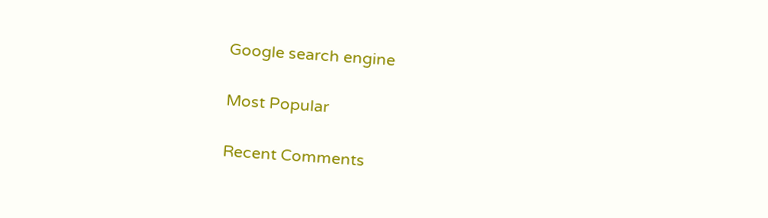Google search engine

Most Popular

Recent Comments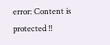error: Content is protected !!